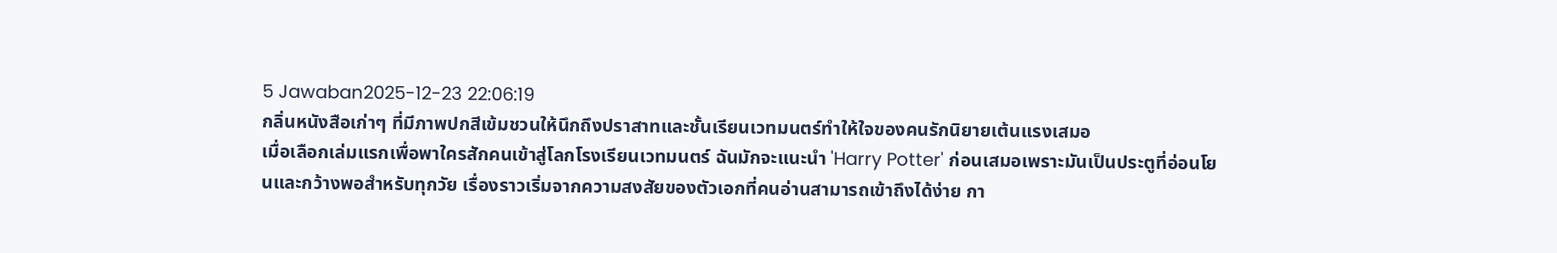5 Jawaban2025-12-23 22:06:19
กลิ่นหนังสือเก่าๆ ที่มีภาพปกสีเข้มชวนให้นึกถึงปราสาทและชั้นเรียนเวทมนตร์ทำให้ใจของคนรักนิยายเต้นแรงเสมอ
เมื่อเลือกเล่มแรกเพื่อพาใครสักคนเข้าสู่โลกโรงเรียนเวทมนตร์ ฉันมักจะแนะนำ 'Harry Potter' ก่อนเสมอเพราะมันเป็นประตูที่อ่อนโยนและกว้างพอสำหรับทุกวัย เรื่องราวเริ่มจากความสงสัยของตัวเอกที่คนอ่านสามารถเข้าถึงได้ง่าย กา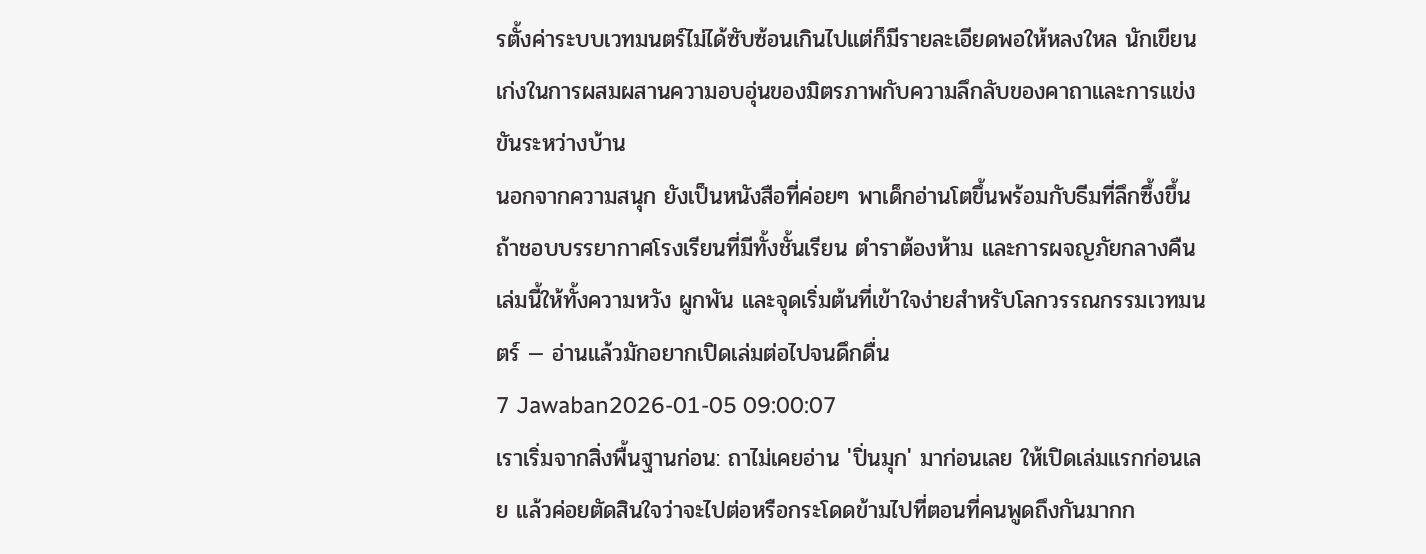รตั้งค่าระบบเวทมนตร์ไม่ได้ซับซ้อนเกินไปแต่ก็มีรายละเอียดพอให้หลงใหล นักเขียนเก่งในการผสมผสานความอบอุ่นของมิตรภาพกับความลึกลับของคาถาและการแข่งขันระหว่างบ้าน
นอกจากความสนุก ยังเป็นหนังสือที่ค่อยๆ พาเด็กอ่านโตขึ้นพร้อมกับธีมที่ลึกซึ้งขึ้น ถ้าชอบบรรยากาศโรงเรียนที่มีทั้งชั้นเรียน ตำราต้องห้าม และการผจญภัยกลางคืน เล่มนี้ให้ทั้งความหวัง ผูกพัน และจุดเริ่มต้นที่เข้าใจง่ายสำหรับโลกวรรณกรรมเวทมนตร์ — อ่านแล้วมักอยากเปิดเล่มต่อไปจนดึกดื่น
7 Jawaban2026-01-05 09:00:07
เราเริ่มจากสิ่งพื้นฐานก่อน: ถาไม่เคยอ่าน 'ปิ่นมุก' มาก่อนเลย ให้เปิดเล่มแรกก่อนเลย แล้วค่อยตัดสินใจว่าจะไปต่อหรือกระโดดข้ามไปที่ตอนที่คนพูดถึงกันมากก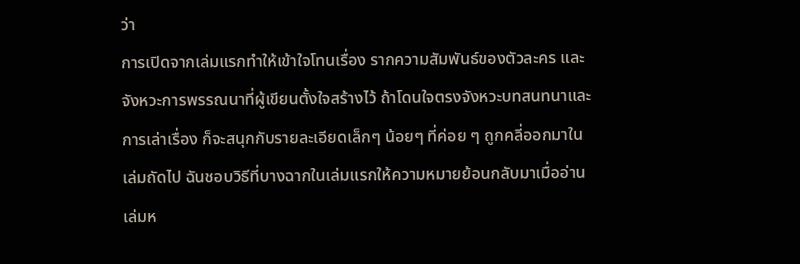ว่า
การเปิดจากเล่มแรกทำให้เข้าใจโทนเรื่อง รากความสัมพันธ์ของตัวละคร และจังหวะการพรรณนาที่ผู้เขียนตั้งใจสร้างไว้ ถ้าโดนใจตรงจังหวะบทสนทนาและการเล่าเรื่อง ก็จะสนุกกับรายละเอียดเล็กๆ น้อยๆ ที่ค่อย ๆ ถูกคลี่ออกมาในเล่มถัดไป ฉันชอบวิธีที่บางฉากในเล่มแรกให้ความหมายย้อนกลับมาเมื่ออ่านเล่มห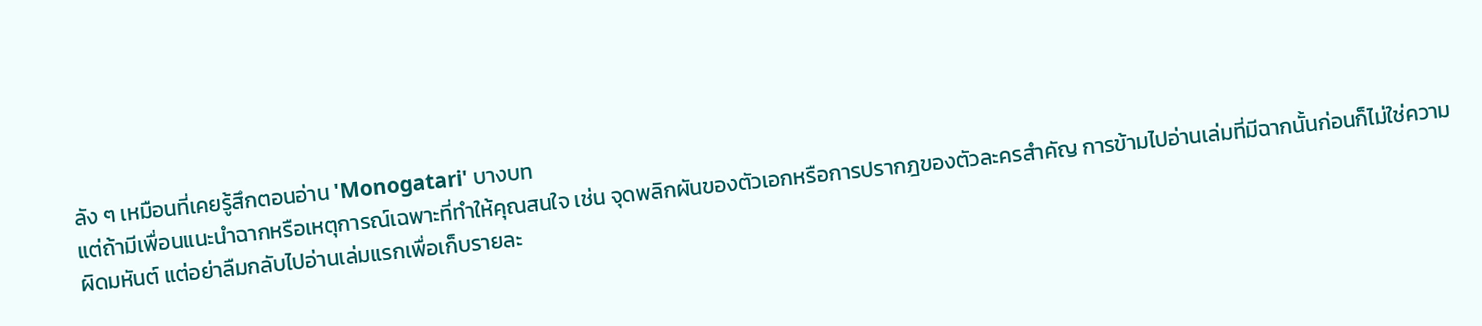ลัง ๆ เหมือนที่เคยรู้สึกตอนอ่าน 'Monogatari' บางบท
แต่ถ้ามีเพื่อนแนะนำฉากหรือเหตุการณ์เฉพาะที่ทำให้คุณสนใจ เช่น จุดพลิกผันของตัวเอกหรือการปรากฎของตัวละครสำคัญ การข้ามไปอ่านเล่มที่มีฉากนั้นก่อนก็ไม่ใช่ความผิดมหันต์ แต่อย่าลืมกลับไปอ่านเล่มแรกเพื่อเก็บรายละ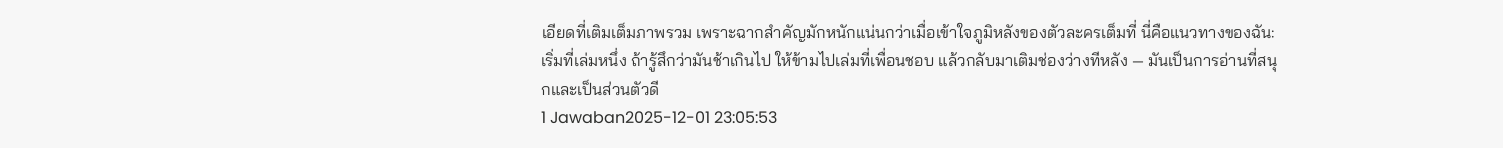เอียดที่เติมเต็มภาพรวม เพราะฉากสำคัญมักหนักแน่นกว่าเมื่อเข้าใจภูมิหลังของตัวละครเต็มที่ นี่คือแนวทางของฉัน: เริ่มที่เล่มหนึ่ง ถ้ารู้สึกว่ามันช้าเกินไป ให้ข้ามไปเล่มที่เพื่อนชอบ แล้วกลับมาเติมช่องว่างทีหลัง — มันเป็นการอ่านที่สนุกและเป็นส่วนตัวดี
1 Jawaban2025-12-01 23:05:53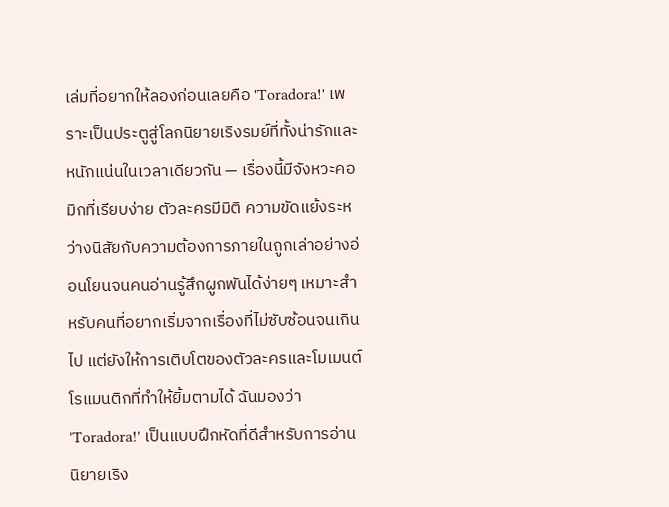เล่มที่อยากให้ลองก่อนเลยคือ 'Toradora!' เพราะเป็นประตูสู่โลกนิยายเริงรมย์ที่ทั้งน่ารักและหนักแน่นในเวลาเดียวกัน — เรื่องนี้มีจังหวะคอมิกที่เรียบง่าย ตัวละครมีมิติ ความขัดแย้งระหว่างนิสัยกับความต้องการภายในถูกเล่าอย่างอ่อนโยนจนคนอ่านรู้สึกผูกพันได้ง่ายๆ เหมาะสำหรับคนที่อยากเริ่มจากเรื่องที่ไม่ซับซ้อนจนเกินไป แต่ยังให้การเติบโตของตัวละครและโมเมนต์โรแมนติกที่ทำให้ยิ้มตามได้ ฉันมองว่า 'Toradora!' เป็นแบบฝึกหัดที่ดีสำหรับการอ่านนิยายเริง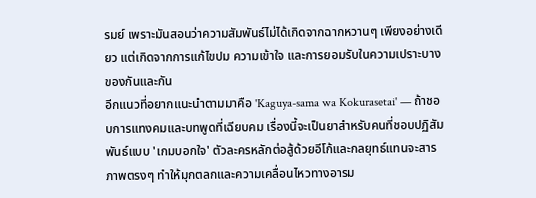รมย์ เพราะมันสอนว่าความสัมพันธ์ไม่ได้เกิดจากฉากหวานๆ เพียงอย่างเดียว แต่เกิดจากการแก้ไขปม ความเข้าใจ และการยอมรับในความเปราะบางของกันและกัน
อีกแนวที่อยากแนะนำตามมาคือ 'Kaguya-sama wa Kokurasetai' — ถ้าชอบการแทงคมและบทพูดที่เฉียบคม เรื่องนี้จะเป็นยาสำหรับคนที่ชอบปฏิสัมพันธ์แบบ 'เกมบอกใจ' ตัวละครหลักต่อสู้ด้วยอีโก้และกลยุทธ์แทนจะสารภาพตรงๆ ทำให้มุกตลกและความเคลื่อนไหวทางอารม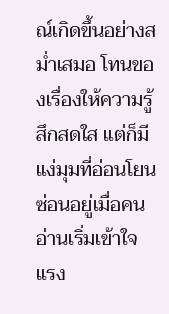ณ์เกิดขึ้นอย่างสม่ำเสมอ โทนของเรื่องให้ความรู้สึกสดใส แต่ก็มีแง่มุมที่อ่อนโยนซ่อนอยู่เมื่อคนอ่านเริ่มเข้าใจแรง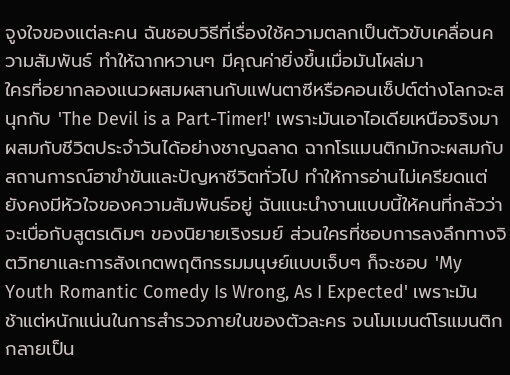จูงใจของแต่ละคน ฉันชอบวิธีที่เรื่องใช้ความตลกเป็นตัวขับเคลื่อนความสัมพันธ์ ทำให้ฉากหวานๆ มีคุณค่ายิ่งขึ้นเมื่อมันโผล่มา
ใครที่อยากลองแนวผสมผสานกับแฟนตาซีหรือคอนเซ็ปต์ต่างโลกจะสนุกกับ 'The Devil is a Part-Timer!' เพราะมันเอาไอเดียเหนือจริงมาผสมกับชีวิตประจำวันได้อย่างชาญฉลาด ฉากโรแมนติกมักจะผสมกับสถานการณ์ฮาขำขันและปัญหาชีวิตทั่วไป ทำให้การอ่านไม่เครียดแต่ยังคงมีหัวใจของความสัมพันธ์อยู่ ฉันแนะนำงานแบบนี้ให้คนที่กลัวว่าจะเบื่อกับสูตรเดิมๆ ของนิยายเริงรมย์ ส่วนใครที่ชอบการลงลึกทางจิตวิทยาและการสังเกตพฤติกรรมมนุษย์แบบเจ็บๆ ก็จะชอบ 'My Youth Romantic Comedy Is Wrong, As I Expected' เพราะมันช้าแต่หนักแน่นในการสำรวจภายในของตัวละคร จนโมเมนต์โรแมนติกกลายเป็น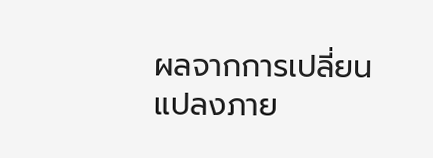ผลจากการเปลี่ยนแปลงภาย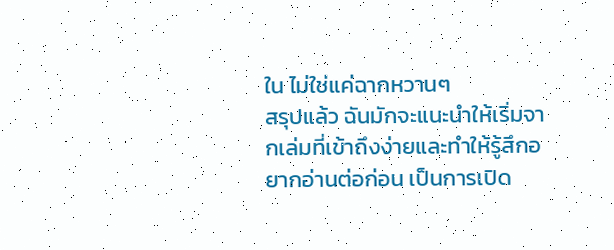ใน ไม่ใช่แค่ฉากหวานๆ
สรุปแล้ว ฉันมักจะแนะนำให้เริ่มจากเล่มที่เข้าถึงง่ายและทำให้รู้สึกอยากอ่านต่อก่อน เป็นการเปิด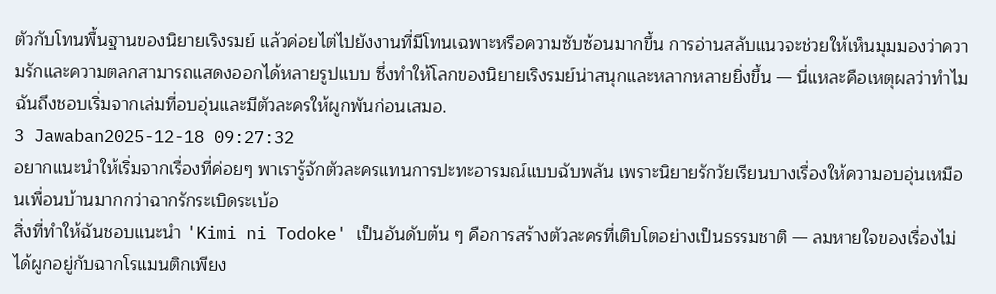ตัวกับโทนพื้นฐานของนิยายเริงรมย์ แล้วค่อยไต่ไปยังงานที่มีโทนเฉพาะหรือความซับซ้อนมากขึ้น การอ่านสลับแนวจะช่วยให้เห็นมุมมองว่าความรักและความตลกสามารถแสดงออกได้หลายรูปแบบ ซึ่งทำให้โลกของนิยายเริงรมย์น่าสนุกและหลากหลายยิ่งขึ้น — นี่แหละคือเหตุผลว่าทำไมฉันถึงชอบเริ่มจากเล่มที่อบอุ่นและมีตัวละครให้ผูกพันก่อนเสมอ.
3 Jawaban2025-12-18 09:27:32
อยากแนะนำให้เริ่มจากเรื่องที่ค่อยๆ พาเรารู้จักตัวละครแทนการปะทะอารมณ์แบบฉับพลัน เพราะนิยายรักวัยเรียนบางเรื่องให้ความอบอุ่นเหมือนเพื่อนบ้านมากกว่าฉากรักระเบิดระเบ้อ
สิ่งที่ทำให้ฉันชอบแนะนำ 'Kimi ni Todoke' เป็นอันดับต้น ๆ คือการสร้างตัวละครที่เติบโตอย่างเป็นธรรมชาติ — ลมหายใจของเรื่องไม่ได้ผูกอยู่กับฉากโรแมนติกเพียง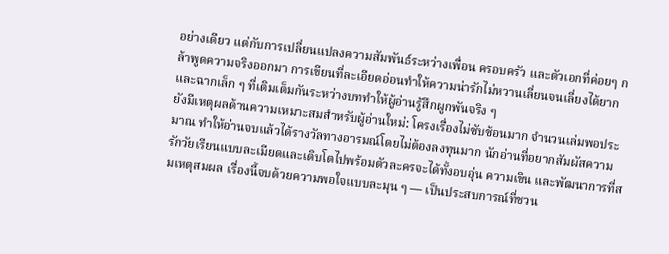อย่างเดียว แต่กับการเปลี่ยนแปลงความสัมพันธ์ระหว่างเพื่อน ครอบครัว และตัวเอกที่ค่อยๆ กล้าพูดความจริงออกมา การเขียนที่ละเอียดอ่อนทำให้ความน่ารักไม่หวานเลี่ยนจนเลี่ยงได้ยาก และฉากเล็ก ๆ ที่เติมเต็มกันระหว่างบททำให้ผู้อ่านรู้สึกผูกพันจริง ๆ
ยังมีเหตุผลด้านความเหมาะสมสำหรับผู้อ่านใหม่: โครงเรื่องไม่ซับซ้อนมาก จำนวนเล่มพอประมาณ ทำให้อ่านจบแล้วได้รางวัลทางอารมณ์โดยไม่ต้องลงทุนมาก นักอ่านที่อยากสัมผัสความรักวัยเรียนแบบละเมียดและเติบโตไปพร้อมตัวละครจะได้ทั้งอบอุ่น ความเขิน และพัฒนาการที่สมเหตุสมผล เรื่องนี้จบด้วยความพอใจแบบละมุน ๆ — เป็นประสบการณ์ที่ชวน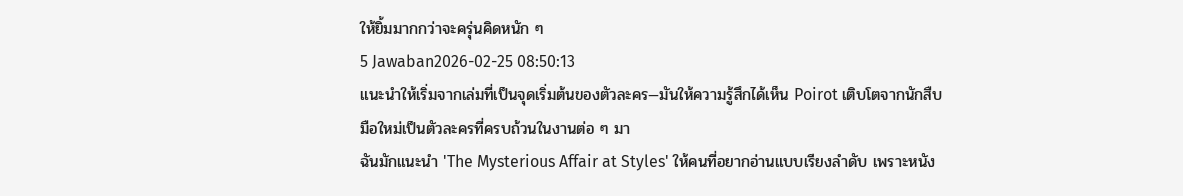ให้ยิ้มมากกว่าจะครุ่นคิดหนัก ๆ
5 Jawaban2026-02-25 08:50:13
แนะนำให้เริ่มจากเล่มที่เป็นจุดเริ่มต้นของตัวละคร—มันให้ความรู้สึกได้เห็น Poirot เติบโตจากนักสืบมือใหม่เป็นตัวละครที่ครบถ้วนในงานต่อ ๆ มา
ฉันมักแนะนำ 'The Mysterious Affair at Styles' ให้คนที่อยากอ่านแบบเรียงลำดับ เพราะหนัง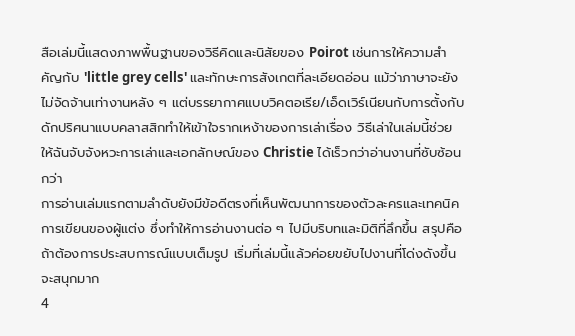สือเล่มนี้แสดงภาพพื้นฐานของวิธีคิดและนิสัยของ Poirot เช่นการให้ความสำคัญกับ 'little grey cells' และทักษะการสังเกตที่ละเอียดอ่อน แม้ว่าภาษาจะยังไม่จัดจ้านเท่างานหลัง ๆ แต่บรรยากาศแบบวิคตอเรีย/เอ็ดเวิร์เนียนกับการตั้งกับดักปริศนาแบบคลาสสิกทำให้เข้าใจรากเหง้าของการเล่าเรื่อง วิธีเล่าในเล่มนี้ช่วยให้ฉันจับจังหวะการเล่าและเอกลักษณ์ของ Christie ได้เร็วกว่าอ่านงานที่ซับซ้อนกว่า
การอ่านเล่มแรกตามลำดับยังมีข้อดีตรงที่เห็นพัฒนาการของตัวละครและเทคนิคการเขียนของผู้แต่ง ซึ่งทำให้การอ่านงานต่อ ๆ ไปมีบริบทและมิติที่ลึกขึ้น สรุปคือถ้าต้องการประสบการณ์แบบเต็มรูป เริ่มที่เล่มนี้แล้วค่อยขยับไปงานที่โด่งดังขึ้นจะสนุกมาก
4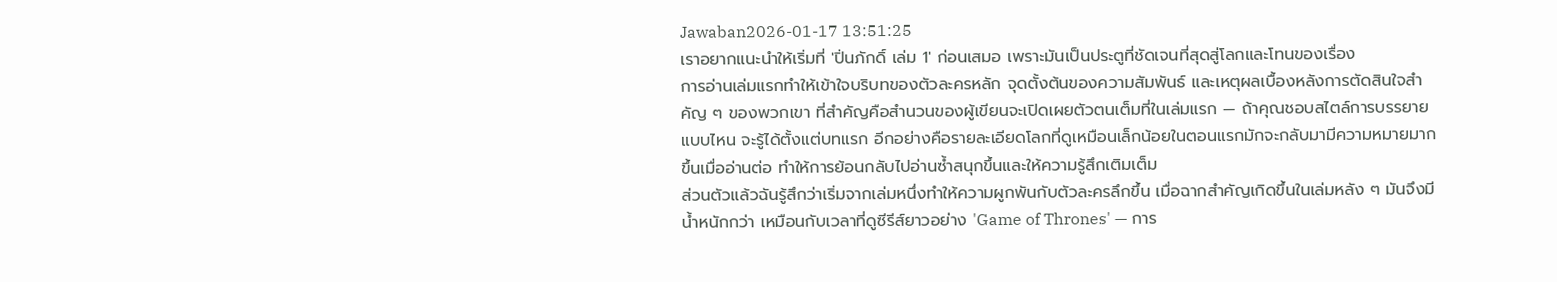Jawaban2026-01-17 13:51:25
เราอยากแนะนำให้เริ่มที่ 'ปิ่นภักดิ์ เล่ม 1' ก่อนเสมอ เพราะมันเป็นประตูที่ชัดเจนที่สุดสู่โลกและโทนของเรื่อง
การอ่านเล่มแรกทำให้เข้าใจบริบทของตัวละครหลัก จุดตั้งต้นของความสัมพันธ์ และเหตุผลเบื้องหลังการตัดสินใจสำคัญ ๆ ของพวกเขา ที่สำคัญคือสำนวนของผู้เขียนจะเปิดเผยตัวตนเต็มที่ในเล่มแรก — ถ้าคุณชอบสไตล์การบรรยายแบบไหน จะรู้ได้ตั้งแต่บทแรก อีกอย่างคือรายละเอียดโลกที่ดูเหมือนเล็กน้อยในตอนแรกมักจะกลับมามีความหมายมากขึ้นเมื่ออ่านต่อ ทำให้การย้อนกลับไปอ่านซ้ำสนุกขึ้นและให้ความรู้สึกเติมเต็ม
ส่วนตัวแล้วฉันรู้สึกว่าเริ่มจากเล่มหนึ่งทำให้ความผูกพันกับตัวละครลึกขึ้น เมื่อฉากสำคัญเกิดขึ้นในเล่มหลัง ๆ มันจึงมีน้ำหนักกว่า เหมือนกับเวลาที่ดูซีรีส์ยาวอย่าง 'Game of Thrones' — การ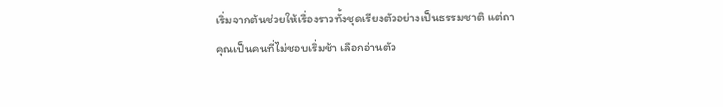เริ่มจากต้นช่วยให้เรื่องราวทั้งชุดเรียงตัวอย่างเป็นธรรมชาติ แต่ถาคุณเป็นคนที่ไม่ชอบเริ่มช้า เลือกอ่านตัว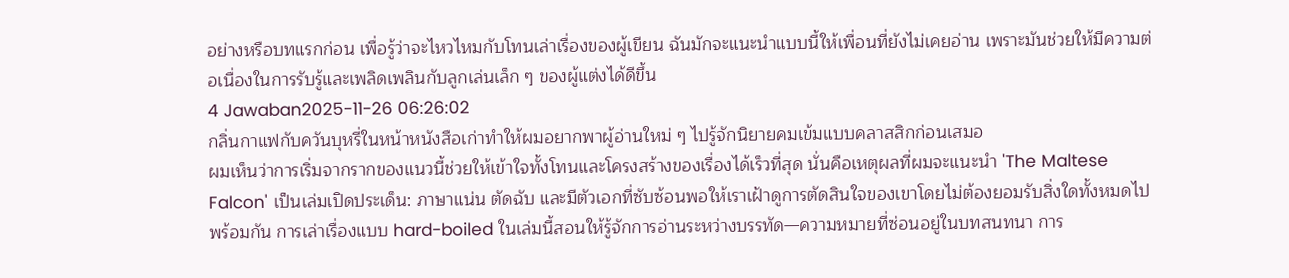อย่างหรือบทแรกก่อน เพื่อรู้ว่าจะไหวไหมกับโทนเล่าเรื่องของผู้เขียน ฉันมักจะแนะนำแบบนี้ให้เพื่อนที่ยังไม่เคยอ่าน เพราะมันช่วยให้มีความต่อเนื่องในการรับรู้และเพลิดเพลินกับลูกเล่นเล็ก ๆ ของผู้แต่งได้ดีขึ้น
4 Jawaban2025-11-26 06:26:02
กลิ่นกาแฟกับควันบุหรี่ในหน้าหนังสือเก่าทำให้ผมอยากพาผู้อ่านใหม่ ๆ ไปรู้จักนิยายคมเข้มแบบคลาสสิกก่อนเสมอ
ผมเห็นว่าการเริ่มจากรากของแนวนี้ช่วยให้เข้าใจทั้งโทนและโครงสร้างของเรื่องได้เร็วที่สุด นั่นคือเหตุผลที่ผมจะแนะนำ 'The Maltese Falcon' เป็นเล่มเปิดประเด็น: ภาษาแน่น ตัดฉับ และมีตัวเอกที่ซับซ้อนพอให้เราเฝ้าดูการตัดสินใจของเขาโดยไม่ต้องยอมรับสิ่งใดทั้งหมดไปพร้อมกัน การเล่าเรื่องแบบ hard-boiled ในเล่มนี้สอนให้รู้จักการอ่านระหว่างบรรทัด—ความหมายที่ซ่อนอยู่ในบทสนทนา การ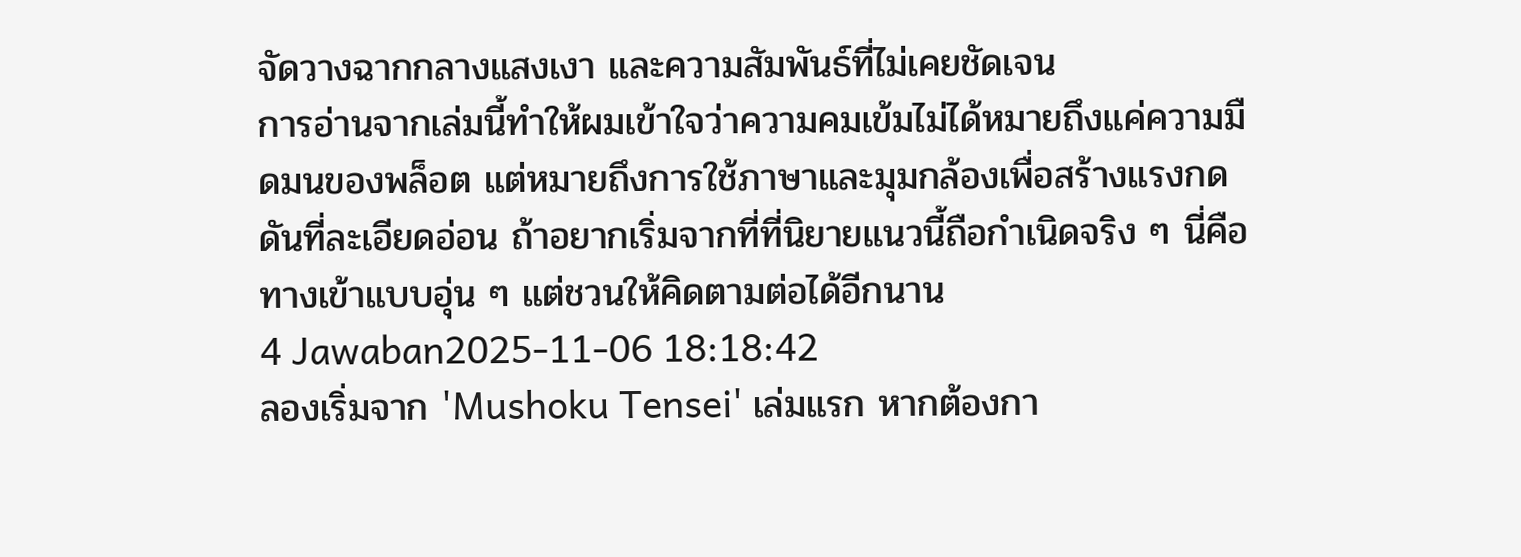จัดวางฉากกลางแสงเงา และความสัมพันธ์ที่ไม่เคยชัดเจน
การอ่านจากเล่มนี้ทำให้ผมเข้าใจว่าความคมเข้มไม่ได้หมายถึงแค่ความมืดมนของพล็อต แต่หมายถึงการใช้ภาษาและมุมกล้องเพื่อสร้างแรงกดดันที่ละเอียดอ่อน ถ้าอยากเริ่มจากที่ที่นิยายแนวนี้ถือกำเนิดจริง ๆ นี่คือทางเข้าแบบอุ่น ๆ แต่ชวนให้คิดตามต่อได้อีกนาน
4 Jawaban2025-11-06 18:18:42
ลองเริ่มจาก 'Mushoku Tensei' เล่มแรก หากต้องกา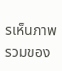รเห็นภาพรวมของ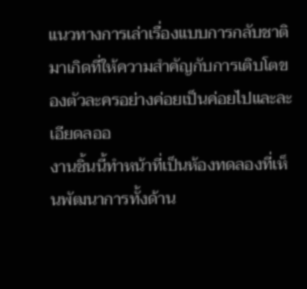แนวทางการเล่าเรื่องแบบการกลับชาติมาเกิดที่ให้ความสำคัญกับการเติบโตของตัวละครอย่างค่อยเป็นค่อยไปและละเอียดลออ
งานชิ้นนี้ทำหน้าที่เป็นห้องทดลองที่เห็นพัฒนาการทั้งด้าน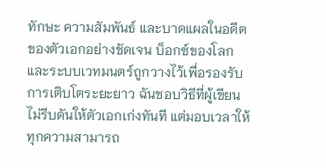ทักษะ ความสัมพันธ์ และบาดแผลในอดีตของตัวเอกอย่างชัดเจน บ็อกซ์ของโลกและระบบเวทมนตร์ถูกวางไว้เพื่อรองรับการเติบโตระยะยาว ฉันชอบวิธีที่ผู้เขียนไม่รีบดันให้ตัวเอกเก่งทันที แต่มอบเวลาให้ทุกความสามารถ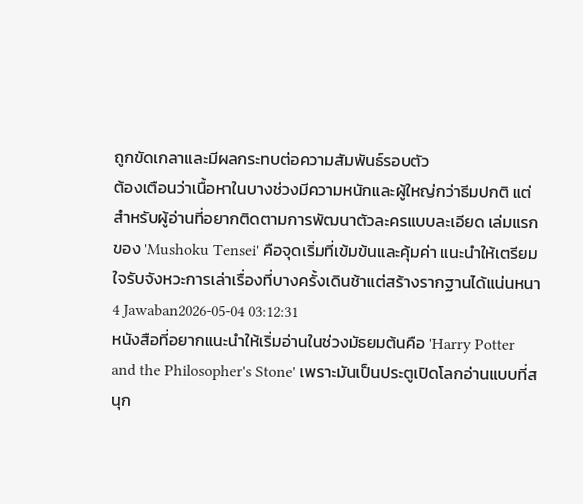ถูกขัดเกลาและมีผลกระทบต่อความสัมพันธ์รอบตัว
ต้องเตือนว่าเนื้อหาในบางช่วงมีความหนักและผู้ใหญ่กว่าธีมปกติ แต่สำหรับผู้อ่านที่อยากติดตามการพัฒนาตัวละครแบบละเอียด เล่มแรกของ 'Mushoku Tensei' คือจุดเริ่มที่เข้มข้นและคุ้มค่า แนะนำให้เตรียมใจรับจังหวะการเล่าเรื่องที่บางครั้งเดินช้าแต่สร้างรากฐานได้แน่นหนา
4 Jawaban2026-05-04 03:12:31
หนังสือที่อยากแนะนำให้เริ่มอ่านในช่วงมัธยมต้นคือ 'Harry Potter and the Philosopher's Stone' เพราะมันเป็นประตูเปิดโลกอ่านแบบที่สนุก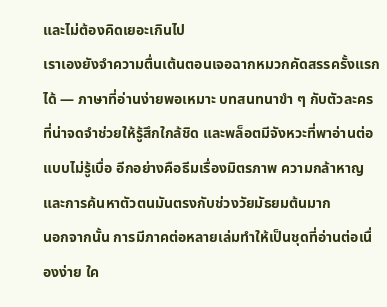และไม่ต้องคิดเยอะเกินไป
เราเองยังจำความตื่นเต้นตอนเจอฉากหมวกคัดสรรครั้งแรกได้ — ภาษาที่อ่านง่ายพอเหมาะ บทสนทนาขำ ๆ กับตัวละครที่น่าจดจำช่วยให้รู้สึกใกล้ชิด และพล็อตมีจังหวะที่พาอ่านต่อแบบไม่รู้เบื่อ อีกอย่างคือธีมเรื่องมิตรภาพ ความกล้าหาญ และการค้นหาตัวตนมันตรงกับช่วงวัยมัธยมต้นมาก
นอกจากนั้น การมีภาคต่อหลายเล่มทำให้เป็นชุดที่อ่านต่อเนื่องง่าย ใค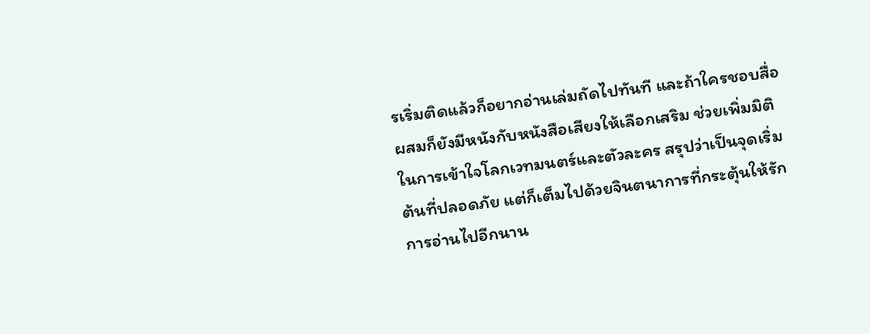รเริ่มติดแล้วก็อยากอ่านเล่มถัดไปทันที และถ้าใครชอบสื่อผสมก็ยังมีหนังกับหนังสือเสียงให้เลือกเสริม ช่วยเพิ่มมิติในการเข้าใจโลกเวทมนตร์และตัวละคร สรุปว่าเป็นจุดเริ่มต้นที่ปลอดภัย แต่ก็เต็มไปด้วยจินตนาการที่กระตุ้นให้รักการอ่านไปอีกนาน